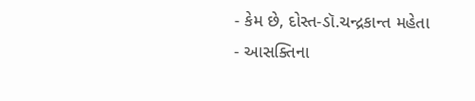- કેમ છે, દોસ્ત-ડૉ.ચન્દ્રકાન્ત મહેતા
- આસક્તિના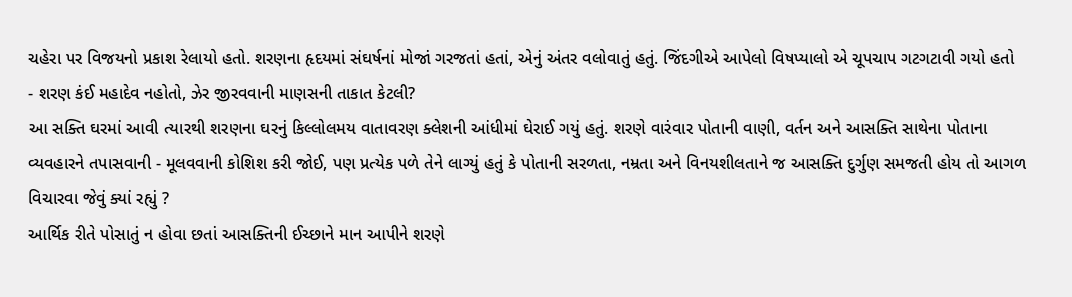ચહેરા પર વિજયનો પ્રકાશ રેલાયો હતો. શરણના હૃદયમાં સંઘર્ષનાં મોજાં ગરજતાં હતાં, એનું અંતર વલોવાતું હતું. જિંદગીએ આપેલો વિષપ્યાલો એ ચૂપચાપ ગટગટાવી ગયો હતો
- શરણ કંઈ મહાદેવ નહોતો, ઝેર જીરવવાની માણસની તાકાત કેટલી?
આ સક્તિ ઘરમાં આવી ત્યારથી શરણના ઘરનું કિલ્લોલમય વાતાવરણ ક્લેશની આંધીમાં ઘેરાઈ ગયું હતું. શરણે વારંવાર પોતાની વાણી, વર્તન અને આસક્તિ સાથેના પોતાના વ્યવહારને તપાસવાની - મૂલવવાની કોશિશ કરી જોઈ, પણ પ્રત્યેક પળે તેને લાગ્યું હતું કે પોતાની સરળતા, નમ્રતા અને વિનયશીલતાને જ આસક્તિ દુર્ગુણ સમજતી હોય તો આગળ વિચારવા જેવું ક્યાં રહ્યું ?
આર્થિક રીતે પોસાતું ન હોવા છતાં આસક્તિની ઈચ્છાને માન આપીને શરણે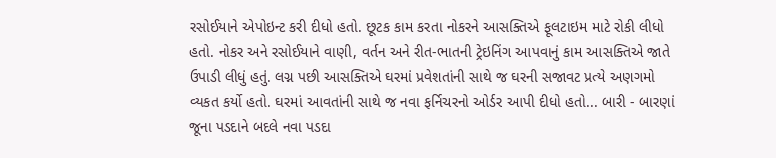રસોઈયાને એપોઇન્ટ કરી દીધો હતો. છૂટક કામ કરતા નોકરને આસક્તિએ ફૂલટાઇમ માટે રોકી લીધો હતો. નોકર અને રસોઈયાને વાણી, વર્તન અને રીત-ભાતની ટ્રેઇનિંગ આપવાનું કામ આસક્તિએ જાતે ઉપાડી લીધું હતું. લગ્ન પછી આસક્તિએ ઘરમાં પ્રવેશતાંની સાથે જ ઘરની સજાવટ પ્રત્યે અણગમો વ્યકત કર્યો હતો. ઘરમાં આવતાંની સાથે જ નવા ફર્નિચરનો ઓર્ડર આપી દીધો હતો... બારી - બારણાં જૂના પડદાને બદલે નવા પડદા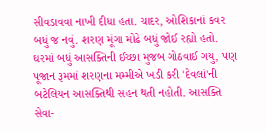સીવડાવવા નાખી દીધા હતા. ચાદર, ઓશિકાનાં કવર બધું જ નવું. શરણ મૂંગા મોઢે બધું જોઈ રહ્યો હતો.
ઘરમાં બધું આસક્તિની ઈચ્છા મુજબ ગોઠવાઈ ગયુ, પણ પૂજાન રૂમમાં શરણના મમ્મીએ ખડી કરી 'દેવલાં'ની બટેલિયન આસક્તિથી સહન થતી નહોતી. આસક્તિ સેવા-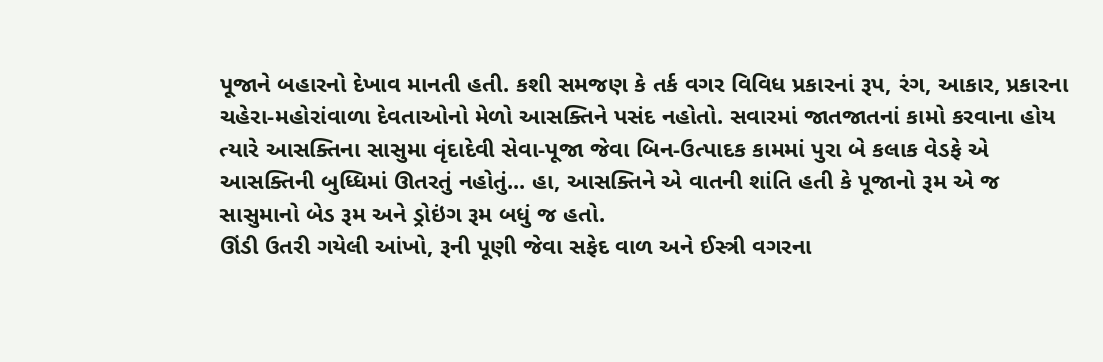પૂજાને બહારનો દેખાવ માનતી હતી. કશી સમજણ કે તર્ક વગર વિવિધ પ્રકારનાં રૂપ, રંગ, આકાર, પ્રકારના ચહેરા-મહોરાંવાળા દેવતાઓનો મેળો આસક્તિને પસંદ નહોતો. સવારમાં જાતજાતનાં કામો કરવાના હોય ત્યારે આસક્તિના સાસુમા વૃંદાદેવી સેવા-પૂજા જેવા બિન-ઉત્પાદક કામમાં પુરા બે કલાક વેડફે એ આસક્તિની બુધ્ધિમાં ઊતરતું નહોતું... હા, આસક્તિને એ વાતની શાંતિ હતી કે પૂજાનો રૂમ એ જ સાસુમાનો બેડ રૂમ અને ડ્રોઇંગ રૂમ બધું જ હતો.
ઊંડી ઉતરી ગયેલી આંખો, રૂની પૂણી જેવા સફેદ વાળ અને ઈસ્ત્રી વગરના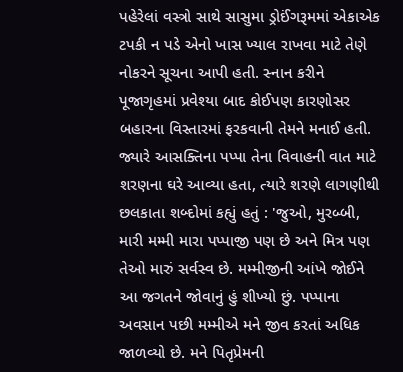પહેરેલાં વસ્ત્રો સાથે સાસુમા ડ્રોઈંગરૂમમાં એકાએક ટપકી ન પડે એનો ખાસ ખ્યાલ રાખવા માટે તેણે નોકરને સૂચના આપી હતી. સ્નાન કરીને પૂજાગૃહમાં પ્રવેશ્યા બાદ કોઈપણ કારણોસર બહારના વિસ્તારમાં ફરકવાની તેમને મનાઈ હતી.
જ્યારે આસક્તિના પપ્પા તેના વિવાહની વાત માટે શરણના ઘરે આવ્યા હતા, ત્યારે શરણે લાગણીથી છલકાતા શબ્દોમાં કહ્યું હતું : 'જુઓ, મુરબ્બી, મારી મમ્મી મારા પપ્પાજી પણ છે અને મિત્ર પણ તેઓ મારું સર્વસ્વ છે. મમ્મીજીની આંખે જોઈને આ જગતને જોવાનું હું શીખ્યો છું. પપ્પાના અવસાન પછી મમ્મીએ મને જીવ કરતાં અધિક જાળવ્યો છે. મને પિતૃપ્રેમની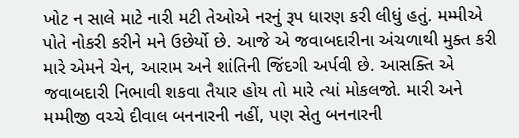ખોટ ન સાલે માટે નારી મટી તેઓએ નરનું રૂપ ધારણ કરી લીધું હતું. મમ્મીએ પોતે નોકરી કરીને મને ઉછેર્યો છે. આજે એ જવાબદારીના અંચળાથી મુક્ત કરી મારે એમને ચેન, આરામ અને શાંતિની જિંદગી અર્પવી છે. આસક્તિ એ જવાબદારી નિભાવી શકવા તૈયાર હોય તો મારે ત્યાં મોકલજો. મારી અને મમ્મીજી વચ્ચે દીવાલ બનનારની નહીં, પણ સેતુ બનનારની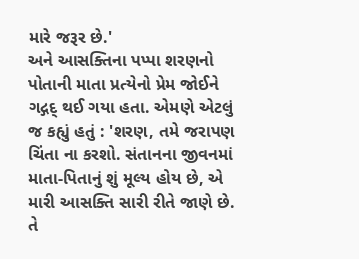મારે જરૂર છે.'
અને આસક્તિના પપ્પા શરણનો પોતાની માતા પ્રત્યેનો પ્રેમ જોઈને ગદ્ગદ્ થઈ ગયા હતા. એમણે એટલું જ કહ્યું હતું : 'શરણ, તમે જરાપણ ચિંતા ના કરશો. સંતાનના જીવનમાં માતા-પિતાનું શું મૂલ્ય હોય છે, એ મારી આસક્તિ સારી રીતે જાણે છે. તે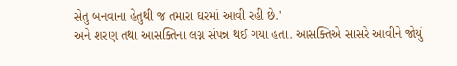સેતુ બનવાના હેતુથી જ તમારા ઘરમાં આવી રહી છે.'
અને શરણ તથા આસક્તિના લગ્ન સંપન્ન થઈ ગયા હતા. આસક્તિએ સાસરે આવીને જોયું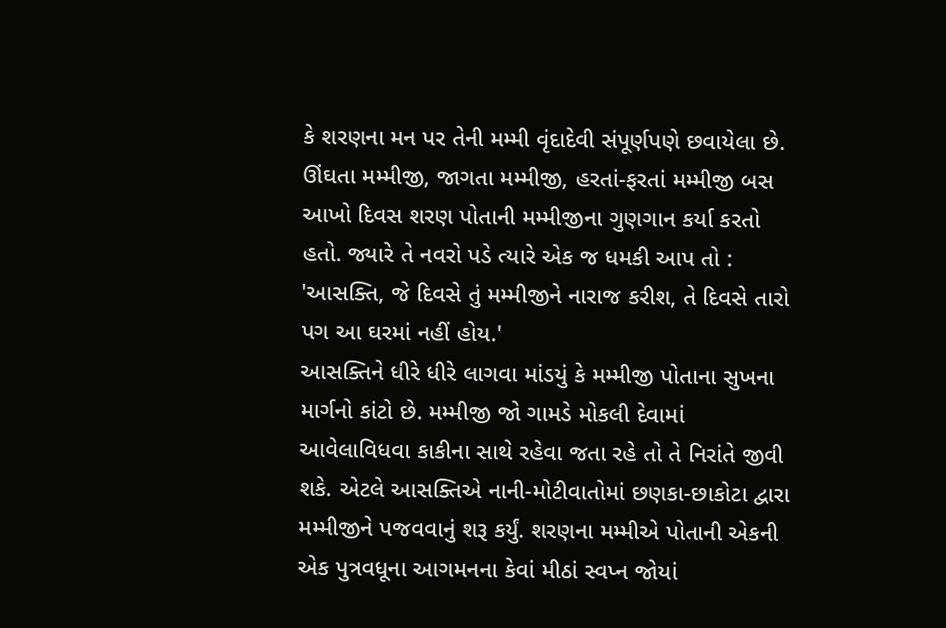કે શરણના મન પર તેની મમ્મી વૃંદાદેવી સંપૂર્ણપણે છવાયેલા છે. ઊંઘતા મમ્મીજી, જાગતા મમ્મીજી, હરતાં-ફરતાં મમ્મીજી બસ આખો દિવસ શરણ પોતાની મમ્મીજીના ગુણગાન કર્યા કરતો હતો. જ્યારે તે નવરો પડે ત્યારે એક જ ધમકી આપ તો : 'આસક્તિ, જે દિવસે તું મમ્મીજીને નારાજ કરીશ, તે દિવસે તારો પગ આ ઘરમાં નહીં હોય.'
આસક્તિને ધીરે ધીરે લાગવા માંડયું કે મમ્મીજી પોતાના સુખના માર્ગનો કાંટો છે. મમ્મીજી જો ગામડે મોકલી દેવામાં આવેલાવિધવા કાકીના સાથે રહેવા જતા રહે તો તે નિરાંતે જીવી શકે. એટલે આસક્તિએ નાની-મોટીવાતોમાં છણકા-છાકોટા દ્વારા મમ્મીજીને પજવવાનું શરૂ કર્યું. શરણના મમ્મીએ પોતાની એકની એક પુત્રવધૂના આગમનના કેવાં મીઠાં સ્વપ્ન જોયાં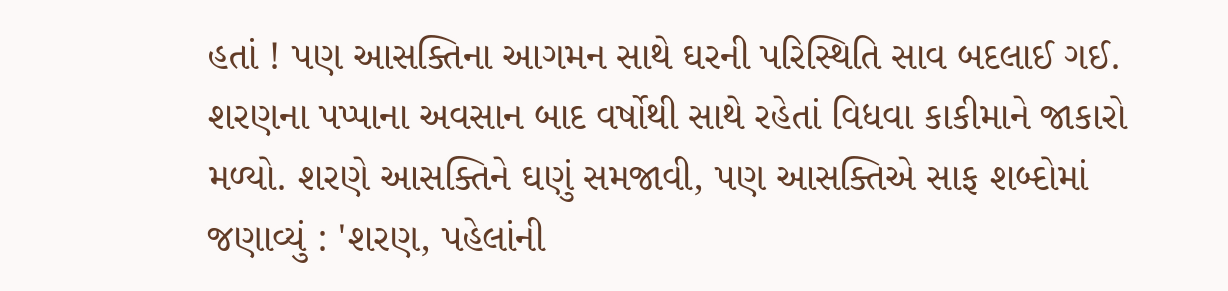હતાં ! પણ આસક્તિના આગમન સાથે ઘરની પરિસ્થિતિ સાવ બદલાઈ ગઈ. શરણના પપ્પાના અવસાન બાદ વર્ષોથી સાથે રહેતાં વિધવા કાકીમાને જાકારો મળ્યો. શરણે આસક્તિને ઘણું સમજાવી, પણ આસક્તિએ સાફ શબ્દોમાં જણાવ્યું : 'શરણ, પહેલાંની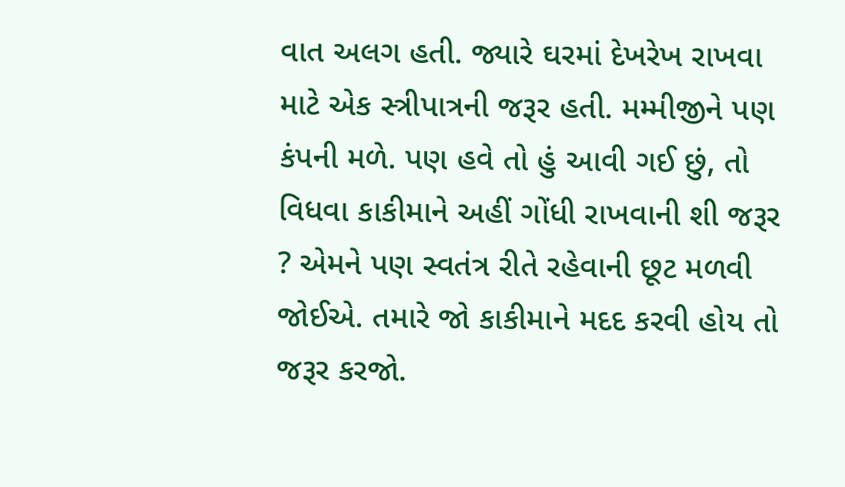વાત અલગ હતી. જ્યારે ઘરમાં દેખરેખ રાખવા માટે એક સ્ત્રીપાત્રની જરૂર હતી. મમ્મીજીને પણ કંપની મળે. પણ હવે તો હું આવી ગઈ છું, તો વિધવા કાકીમાને અહીં ગોંધી રાખવાની શી જરૂર ? એમને પણ સ્વતંત્ર રીતે રહેવાની છૂટ મળવી જોઈએ. તમારે જો કાકીમાને મદદ કરવી હોય તો જરૂર કરજો.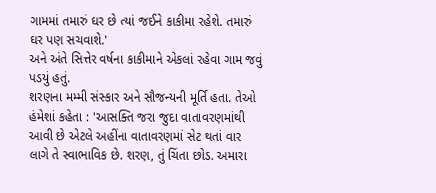ગામમાં તમારું ઘર છે ત્યાં જઈને કાકીમા રહેશે. તમારું ઘર પણ સચવાશે.'
અને અંતે સિત્તેર વર્ષના કાકીમાને એકલાં રહેવા ગામ જવું પડયું હતું.
શરણના મમ્મી સંસ્કાર અને સૌજન્યની મૂર્તિ હતા. તેઓ હંમેશાં કહેતા : 'આસક્તિ જરા જુદા વાતાવરણમાંથી આવી છે એટલે અહીંના વાતાવરણમાં સેટ થતાં વાર લાગે તે સ્વાભાવિક છે. શરણ, તું ચિંતા છોડ. અમારા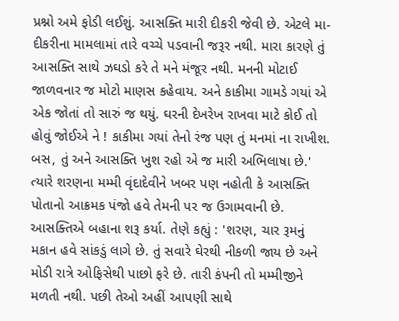પ્રશ્નો અમે ફોડી લઈશું. આસક્તિ મારી દીકરી જેવી છે. એટલે મા-દીકરીના મામલામાં તારે વચ્ચે પડવાની જરૂર નથી. મારા કારણે તું આસક્તિ સાથે ઝઘડો કરે તે મને મંજૂર નથી. મનની મોટાઈ જાળવનાર જ મોટો માણસ કહેવાય. અને કાકીમા ગામડે ગયાં એ એક જોતાં તો સારું જ થયું. ઘરની દેખરેખ રાખવા માટે કોઈ તો હોવું જોઈએ ને ! કાકીમા ગયાં તેનો રંજ પણ તું મનમાં ના રાખીશ. બસ, તું અને આસક્તિ ખુશ રહો એ જ મારી અભિલાષા છે.' ત્યારે શરણના મમ્મી વૃંદાદેવીને ખબર પણ નહોતી કે આસક્તિ
પોતાનો આક્રમક પંજો હવે તેમની પર જ ઉગામવાની છે. આસક્તિએ બહાના શરૂ કર્યા. તેણે કહ્યું : 'શરણ, ચાર રૂમનું મકાન હવે સાંકડું લાગે છે. તું સવારે ઘેરથી નીકળી જાય છે અને મોડી રાત્રે ઓફિસેથી પાછો ફરે છે. તારી કંપની તો મમ્મીજીને મળતી નથી. પછી તેઓ અહીં આપણી સાથે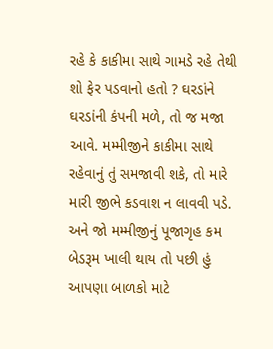રહે કે કાકીમા સાથે ગામડે રહે તેથી શો ફેર પડવાનો હતો ? ઘરડાંને ઘરડાંની કંપની મળે, તો જ મજા આવે. મમ્મીજીને કાકીમા સાથે રહેવાનું તું સમજાવી શકે, તો મારે મારી જીભે કડવાશ ન લાવવી પડે. અને જો મમ્મીજીનું પૂજાગૃહ કમ બેડરૂમ ખાલી થાય તો પછી હું આપણા બાળકો માટે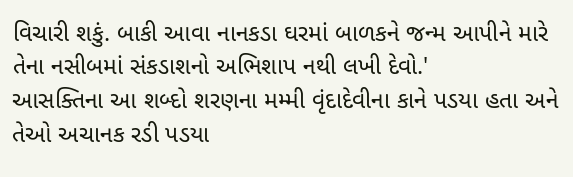વિચારી શકું. બાકી આવા નાનકડા ઘરમાં બાળકને જન્મ આપીને મારે તેના નસીબમાં સંકડાશનો અભિશાપ નથી લખી દેવો.'
આસક્તિના આ શબ્દો શરણના મમ્મી વૃંદાદેવીના કાને પડયા હતા અને તેઓ અચાનક રડી પડયા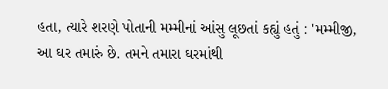હતા, ત્યારે શરણે પોતાની મમ્મીનાં આંસુ લૂછતાં કહ્યું હતું : 'મમ્મીજી, આ ઘર તમારું છે. તમને તમારા ઘરમાંથી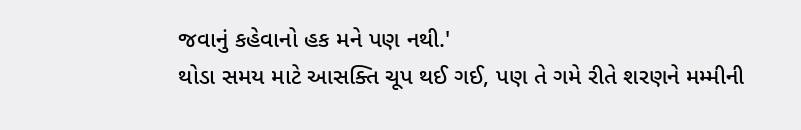જવાનું કહેવાનો હક મને પણ નથી.'
થોડા સમય માટે આસક્તિ ચૂપ થઈ ગઈ, પણ તે ગમે રીતે શરણને મમ્મીની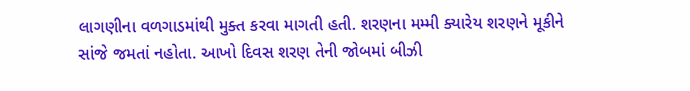લાગણીના વળગાડમાંથી મુક્ત કરવા માગતી હતી. શરણના મમ્મી ક્યારેય શરણને મૂકીને સાંજે જમતાં નહોતા. આખો દિવસ શરણ તેની જોબમાં બીઝી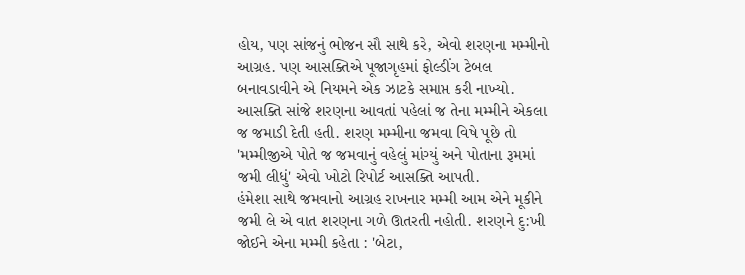હોય, પણ સાંજનું ભોજન સૌ સાથે કરે, એવો શરણના મમ્મીનો આગ્રહ. પણ આસક્તિએ પૂજાગૃહમાં ફોલ્ડીંગ ટેબલ બનાવડાવીને એ નિયમને એક ઝાટકે સમાપ્ત કરી નાખ્યો. આસક્તિ સાંજે શરણના આવતાં પહેલાં જ તેના મમ્મીને એકલા જ જમાડી દેતી હતી. શરણ મમ્મીના જમવા વિષે પૂછે તો 'મમ્મીજીએ પોતે જ જમવાનું વહેલું માંગ્યું અને પોતાના રૂમમાં જમી લીધું' એવો ખોટો રિપોર્ટ આસક્તિ આપતી.
હંમેશા સાથે જમવાનો આગ્રહ રાખનાર મમ્મી આમ એને મૂકીને જમી લે એ વાત શરણના ગળે ઊતરતી નહોતી. શરણને દુ:ખી જોઈને એના મમ્મી કહેતા : 'બેટા,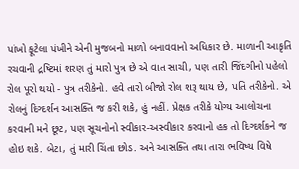પાંખો ફૂટેલા પંખીને એની મુજબનો માળો બનાવવાનો અધિકાર છે. માળાની આકૃતિ રચવાની દ્રષ્ટિમાં શરણ તું મારો પુત્ર છે એ વાત સાચી, પણ તારી જિંદગીનો પહેલો રોલ પૂરો થયો - પુત્ર તરીકેનો. હવે તારો બીજો રોલ શરૂ થાય છે, પતિ તરીકેનો. એ રોલનું દિગ્દર્શન આસક્તિ જ કરી શકે, હું નહીં. પ્રેક્ષક તરીકે યોગ્ય આલોચના કરવાની મને છૂટ, પણ સૂચનોનો સ્વીકાર-અસ્વીકાર કરવાનો હક તો દિગ્દર્શકને જ હોઇ શકે. બેટા, તું મારી ચિંતા છોડ. અને આસક્તિ તથા તારા ભવિષ્ય વિષે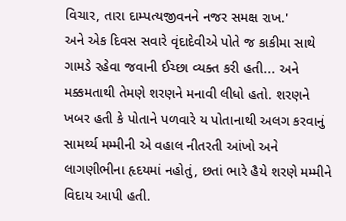વિચાર, તારા દામ્પત્યજીવનને નજર સમક્ષ રાખ.'
અને એક દિવસ સવારે વૃંદાદેવીએ પોતે જ કાકીમા સાથે ગામડે રહેવા જવાની ઈચ્છા વ્યક્ત કરી હતી... અને મક્કમતાથી તેમણે શરણને મનાવી લીધો હતો. શરણને ખબર હતી કે પોતાને પળવારે ય પોતાનાથી અલગ કરવાનું સામર્થ્ય મમ્મીની એ વહાલ નીતરતી આંખો અને લાગણીભીના હૃદયમાં નહોતું, છતાં ભારે હૈયે શરણે મમ્મીને વિદાય આપી હતી.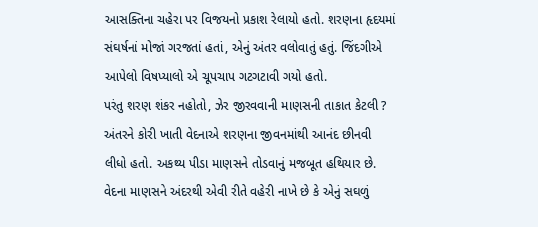આસક્તિના ચહેરા પર વિજયનો પ્રકાશ રેલાયો હતો. શરણના હૃદયમાં સંઘર્ષનાં મોજાં ગરજતાં હતાં, એનું અંતર વલોવાતું હતું. જિંદગીએ આપેલો વિષપ્યાલો એ ચૂપચાપ ગટગટાવી ગયો હતો.
પરંતુ શરણ શંકર નહોતો, ઝેર જીરવવાની માણસની તાકાત કેટલી ? અંતરને કોરી ખાતી વેદનાએ શરણના જીવનમાંથી આનંદ છીનવી લીધો હતો. અકથ્ય પીડા માણસને તોડવાનું મજબૂત હથિયાર છે. વેદના માણસને અંદરથી એવી રીતે વહેરી નાખે છે કે એનું સઘળું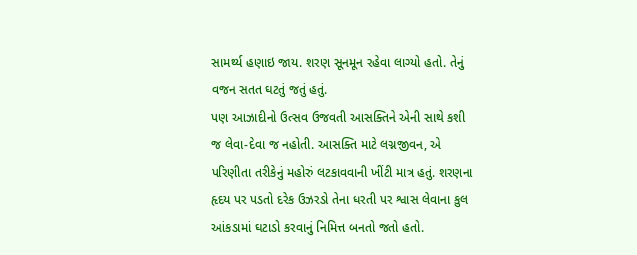સામર્થ્ય હણાઇ જાય. શરણ સૂનમૂન રહેવા લાગ્યો હતો. તેનું વજન સતત ઘટતું જતું હતું.
પણ આઝાદીનો ઉત્સવ ઉજવતી આસક્તિને એની સાથે કશી જ લેવા-દેવા જ નહોતી. આસક્તિ માટે લગ્નજીવન, એ પરિણીતા તરીકેનું મહોરું લટકાવવાની ખીંટી માત્ર હતું. શરણના હૃદય પર પડતો દરેક ઉઝરડો તેના ધરતી પર શ્વાસ લેવાના કુલ આંકડામાં ઘટાડો કરવાનું નિમિત્ત બનતો જતો હતો.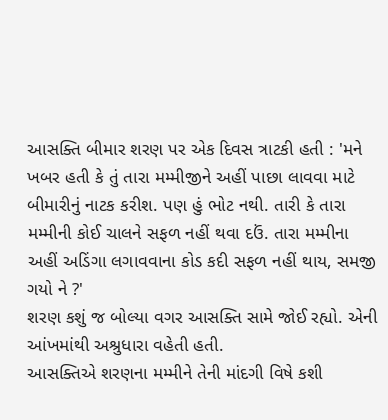આસક્તિ બીમાર શરણ પર એક દિવસ ત્રાટકી હતી : 'મને ખબર હતી કે તું તારા મમ્મીજીને અહીં પાછા લાવવા માટે બીમારીનું નાટક કરીશ. પણ હું ભોટ નથી. તારી કે તારા મમ્મીની કોઈ ચાલને સફળ નહીં થવા દઉં. તારા મમ્મીના અહીં અડિંગા લગાવવાના કોડ કદી સફળ નહીં થાય, સમજી ગયો ને ?'
શરણ કશું જ બોલ્યા વગર આસક્તિ સામે જોઈ રહ્યો. એની આંખમાંથી અશ્રુધારા વહેતી હતી.
આસક્તિએ શરણના મમ્મીને તેની માંદગી વિષે કશી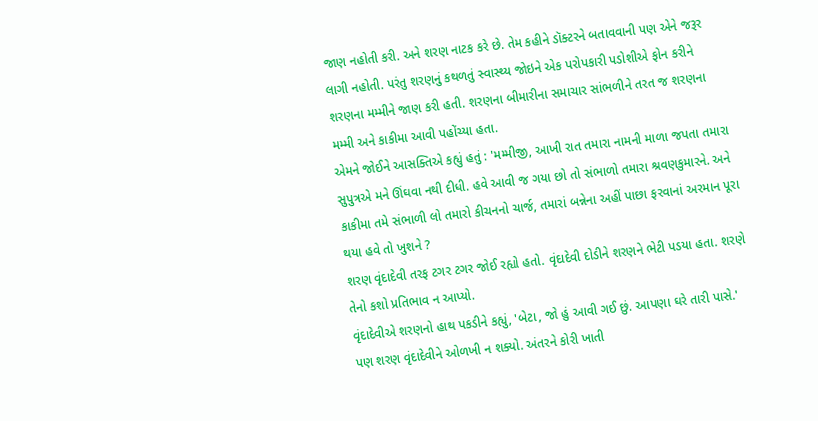જાણ નહોતી કરી. અને શરણ નાટક કરે છે. તેમ કહીને ડૉક્ટરને બતાવવાની પણ એને જરૂર લાગી નહોતી. પરંતુ શરણનું કથળતું સ્વાસ્થ્ય જોઇને એક પરોપકારી પડોશીએ ફોન કરીને શરણના મમ્મીને જાણ કરી હતી. શરણના બીમારીના સમાચાર સાંભળીને તરત જ શરણના મમ્મી અને કાકીમા આવી પહોંચ્યા હતા.
એમને જોઈને આસક્તિએ કહ્યું હતું : 'મમ્મીજી, આખી રાત તમારા નામની માળા જપતા તમારા સુપુત્રએ મને ઊંઘવા નથી દીધી. હવે આવી જ ગયા છો તો સંભાળો તમારા શ્રવણકુમારને. અને કાકીમા તમે સંભાળી લો તમારો કીચનનો ચાર્જ, તમારાં બન્નેના અહીં પાછા ફરવાનાં અરમાન પૂરા થયા હવે તો ખુશને ?
શરણ વૃંદાદેવી તરફ ટગર ટગર જોઈ રહ્યો હતો. વૃંદાદેવી દોડીને શરણને ભેટી પડયા હતા. શરણે તેનો કશો પ્રતિભાવ ન આપ્યો.
વૃંદાદેવીએ શરણનો હાથ પકડીને કહ્યું, 'બેટા, જો હું આવી ગઈ છું. આપણા ઘરે તારી પાસે.' પણ શરણ વૃંદાદેવીને ઓળખી ન શક્યો. અંતરને કોરી ખાતી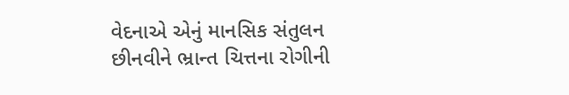વેદનાએ એનું માનસિક સંતુલન છીનવીને ભ્રાન્ત ચિત્તના રોગીની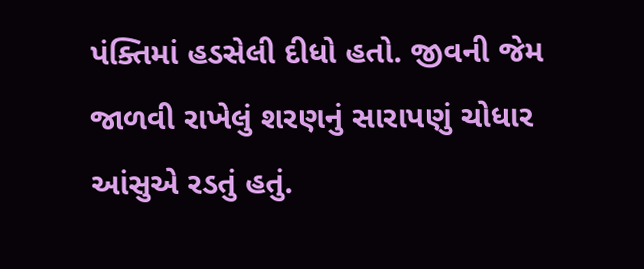પંક્તિમાં હડસેલી દીધો હતો. જીવની જેમ જાળવી રાખેલું શરણનું સારાપણું ચોધાર આંસુએ રડતું હતું.